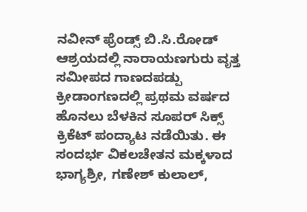ನವೀನ್ ಫ್ರೆಂಡ್ಸ್ ಬಿ.ಸಿ.ರೋಡ್ ಆಶ್ರಯದಲ್ಲಿ ನಾರಾಯಣಗುರು ವೃತ್ತ ಸಮೀಪದ ಗಾಣದಪಡ್ಪು ಕ್ರೀಡಾಂಗಣದಲ್ಲಿ ಪ್ರಥಮ ವರ್ಷದ ಹೊನಲು ಬೆಳಕಿನ ಸೂಪರ್ ಸಿಕ್ಸ್ ಕ್ರಿಕೆಟ್ ಪಂದ್ಯಾಟ ನಡೆಯಿತು. ಈ ಸಂದರ್ಭ ವಿಕಲಚೇತನ ಮಕ್ಕಳಾದ ಭಾಗ್ಯಶ್ರೀ, ಗಣೇಶ್ ಕುಲಾಲ್,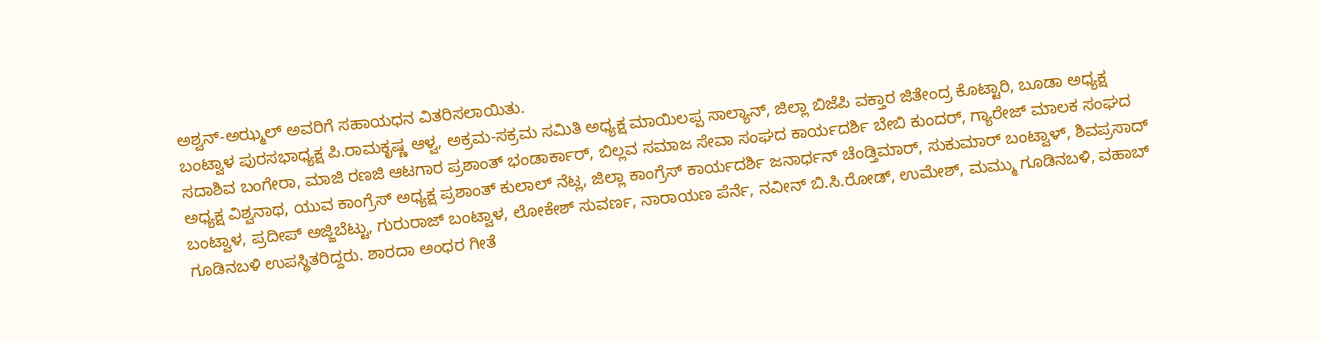ಅಶ್ವನ್-ಅಝ್ಮಲ್ ಅವರಿಗೆ ಸಹಾಯಧನ ವಿತರಿಸಲಾಯಿತು.
ಬಂಟ್ವಾಳ ಪುರಸಭಾಧ್ಯಕ್ಷ ಪಿ.ರಾಮಕೃಷ್ಣ ಆಳ್ವ, ಅಕ್ರಮ-ಸಕ್ರಮ ಸಮಿತಿ ಅಧ್ಯಕ್ಷ ಮಾಯಿಲಪ್ಪ ಸಾಲ್ಯಾನ್, ಜಿಲ್ಲಾ ಬಿಜೆಪಿ ವಕ್ತಾರ ಜಿತೇಂದ್ರ ಕೊಟ್ಟಾರಿ, ಬೂಡಾ ಅಧ್ಯಕ್ಷ ಸದಾಶಿವ ಬಂಗೇರಾ, ಮಾಜಿ ರಣಜಿ ಆಟಗಾರ ಪ್ರಶಾಂತ್ ಭಂಡಾರ್ಕಾರ್, ಬಿಲ್ಲವ ಸಮಾಜ ಸೇವಾ ಸಂಘದ ಕಾರ್ಯದರ್ಶಿ ಬೇಬಿ ಕುಂದರ್, ಗ್ಯಾರೇಜ್ ಮಾಲಕ ಸಂಘದ ಅಧ್ಯಕ್ಷ ವಿಶ್ವನಾಥ, ಯುವ ಕಾಂಗ್ರೆಸ್ ಅಧ್ಯಕ್ಷ ಪ್ರಶಾಂತ್ ಕುಲಾಲ್ ನೆಟ್ಲ, ಜಿಲ್ಲಾ ಕಾಂಗ್ರೆಸ್ ಕಾರ್ಯದರ್ಶಿ ಜನಾರ್ಧನ್ ಚೆಂಡ್ತಿಮಾರ್, ಸುಕುಮಾರ್ ಬಂಟ್ವಾಳ್, ಶಿವಪ್ರಸಾದ್ ಬಂಟ್ವಾಳ, ಪ್ರದೀಪ್ ಅಜ್ಜಿಬೆಟ್ಟು, ಗುರುರಾಜ್ ಬಂಟ್ವಾಳ, ಲೋಕೇಶ್ ಸುವರ್ಣ, ನಾರಾಯಣ ಪೆರ್ನೆ, ನವೀನ್ ಬಿ.ಸಿ.ರೋಡ್, ಉಮೇಶ್, ಮಮ್ಮು ಗೂಡಿನಬಳಿ, ವಹಾಬ್ ಗೂಡಿನಬಳಿ ಉಪಸ್ಥಿತರಿದ್ದರು. ಶಾರದಾ ಅಂಧರ ಗೀತೆ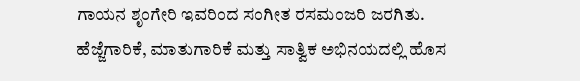ಗಾಯನ ಶೃಂಗೇರಿ ಇವರಿಂದ ಸಂಗೀತ ರಸಮಂಜರಿ ಜರಗಿತು.
ಹೆಜ್ಜೆಗಾರಿಕೆ, ಮಾತುಗಾರಿಕೆ ಮತ್ತು ಸಾತ್ವಿಕ ಅಭಿನಯದಲ್ಲಿ ಹೊಸ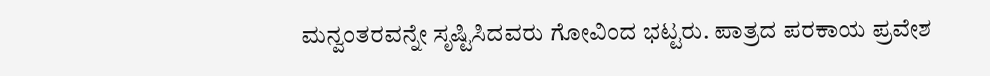ಮನ್ವಂತರವನ್ನೇ ಸೃಷ್ಟಿಸಿದವರು ಗೋವಿಂದ ಭಟ್ಟರು. ಪಾತ್ರದ ಪರಕಾಯ ಪ್ರವೇಶ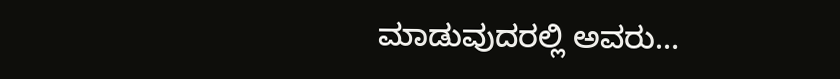ಮಾಡುವುದರಲ್ಲಿ ಅವರು…